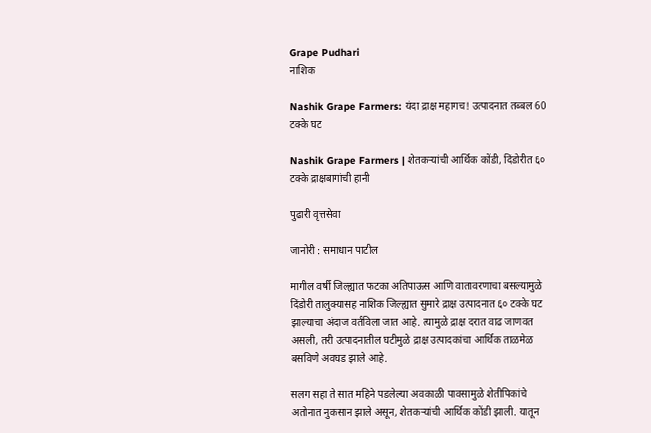Grape Pudhari
नाशिक

Nashik Grape Farmers: यंदा द्राक्ष महागच! उत्पादनात तब्बल 60 टक्के घट

Nashik Grape Farmers | शेतकऱ्यांची आर्थिक कोंडी, दिंडोरीत ६० टक्के द्राक्षबागांची हानी

पुढारी वृत्तसेवा

जानोरी : समाधान पाटील

मागील वर्षी जिल्ह्यात फटका अतिपाऊस आणि वातावरणाचा बसल्यामुळे दिंडोरी तालुक्यासह नाशिक जिल्ह्यात सुमारे द्राक्ष उत्पादनात ६० टक्के घट झाल्याचा अंदाज वर्तविला जात आहे. त्यामुळे द्राक्ष दरात वाढ जाणवत असली, तरी उत्पादनातील घटीमुळे द्राक्ष उत्पादकांचा आर्थिक ताळमेळ बसविणे अवघड झाले आहे.

सलग सहा ते सात महिने पडलेल्या अवकाळी पावसामुळे शेतीपिकांचे अतोनात नुकसान झाले असून, शेतकऱ्यांची आर्थिक कोंडी झाली. यातून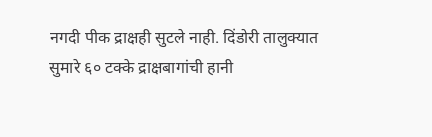नगदी पीक द्राक्षही सुटले नाही. दिंडोरी तालुक्यात सुमारे ६० टक्के द्राक्षबागांची हानी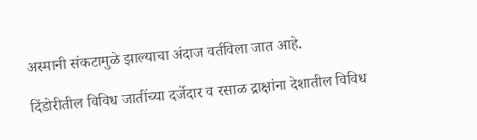अस्मानी संकटामुळे झाल्याचा अंदाज वर्तविला जात आहे.

दिंडोरीतील विविध जातींच्या दर्जेदार व रसाळ द्राक्षांना देशातील विविध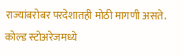राज्यांबरोबर परदेशातही मोठी मागणी असते. कोल्ड स्टोअरेजमध्ये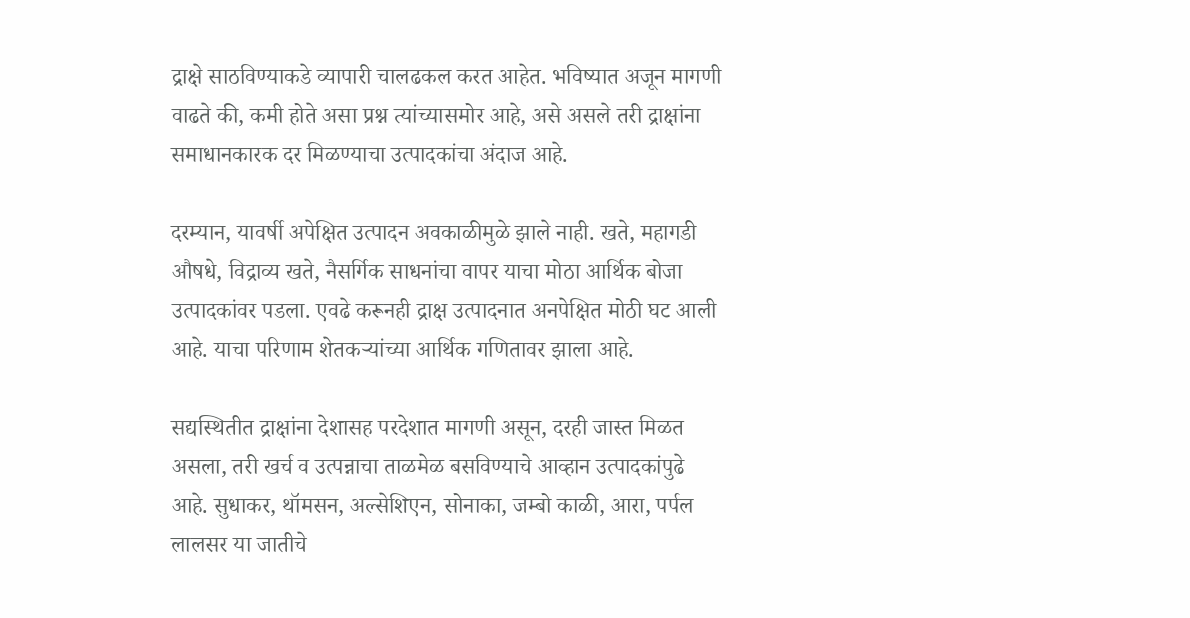द्राक्षे साठविण्याकडे व्यापारी चालढकल करत आहेत. भविष्यात अजून मागणी वाढते की, कमी होते असा प्रश्न त्यांच्यासमोर आहे, असे असले तरी द्राक्षांना समाधानकारक दर मिळण्याचा उत्पादकांचा अंदाज आहे.

दरम्यान, यावर्षी अपेक्षित उत्पादन अवकाळीमुळे झाले नाही. खते, महागडी औषधे, विद्राव्य खते, नैसर्गिक साधनांचा वापर याचा मोठा आर्थिक बोजा उत्पादकांवर पडला. एवढे करूनही द्राक्ष उत्पादनात अनपेक्षित मोठी घट आली आहे. याचा परिणाम शेतकऱ्यांच्या आर्थिक गणितावर झाला आहे.

सद्यस्थितीत द्राक्षांना देशासह परदेशात मागणी असून, दरही जास्त मिळत असला, तरी खर्च व उत्पन्नाचा ताळमेळ बसविण्याचे आव्हान उत्पादकांपुढे आहे. सुधाकर, थॉमसन, अल्सेशिएन, सोनाका, जम्बो काळी, आरा, पर्पल लालसर या जातीचे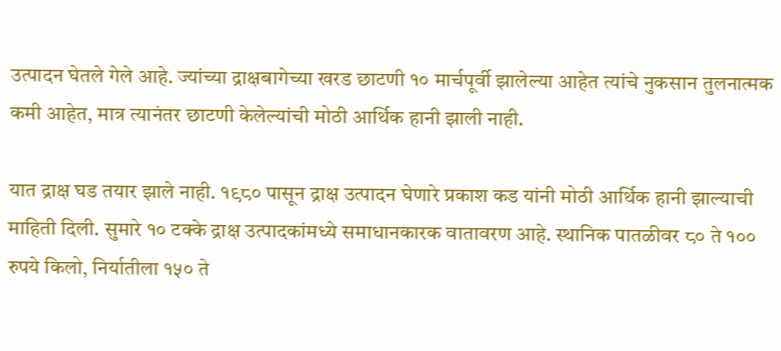उत्पादन घेतले गेले आहे. ज्यांच्या द्राक्षबागेच्या खरड छाटणी १० मार्चपूर्वी झालेल्या आहेत त्यांचे नुकसान तुलनात्मक कमी आहेत, मात्र त्यानंतर छाटणी केलेल्यांची मोठी आर्थिक हानी झाली नाही.

यात द्राक्ष घड तयार झाले नाही. १९८० पासून द्राक्ष उत्पादन घेणारे प्रकाश कड यांनी मोठी आर्थिक हानी झाल्याची माहिती दिली. सुमारे १० टक्के द्राक्ष उत्पादकांमध्ये समाधानकारक वातावरण आहे. स्थानिक पातळीवर ८० ते १०० रुपये किलो, निर्यातीला १५० ते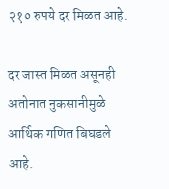२१० रुपये दर मिळत आहे.

दर जास्त मिळत असूनही अतोनात नुकसानीमुळे आर्थिक गणित बिघडले आहे.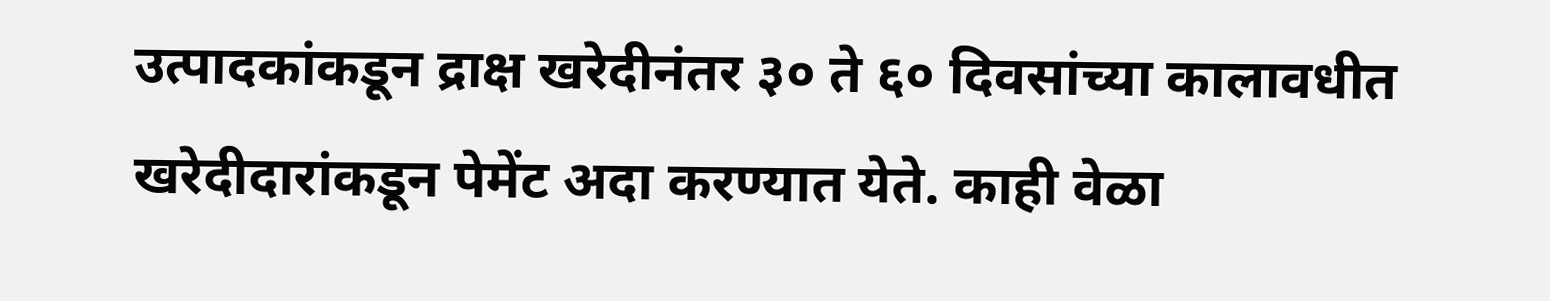उत्पादकांकडून द्राक्ष खरेदीनंतर ३० ते ६० दिवसांच्या कालावधीत खरेदीदारांकडून पेमेंट अदा करण्यात येते. काही वेळा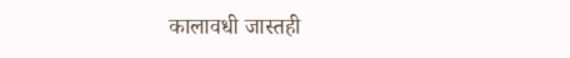कालावधी जास्तही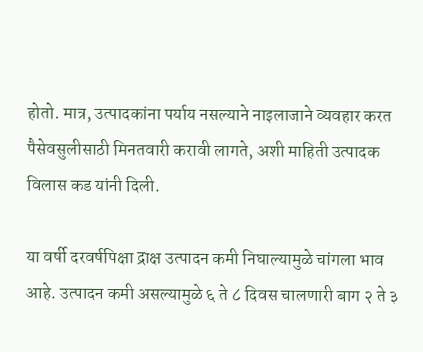होतो. मात्र, उत्पादकांना पर्याय नसल्याने नाइलाजाने व्यवहार करत पैसेवसुलीसाठी मिनतवारी करावी लागते, अशी माहिती उत्पादक विलास कड यांनी दिली.

या वर्षी दरवर्षपिक्षा द्राक्ष उत्पादन कमी निघाल्यामुळे चांगला भाव आहे. उत्पादन कमी असल्यामुळे ६ ते ८ दिवस चालणारी बाग २ ते ३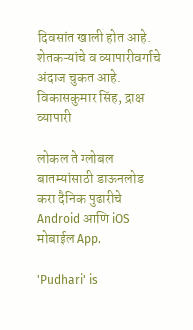दिवसांत खाली होत आहे. शेतकऱ्यांचे व व्यापारीवर्गाचे अंदाज चुकत आहे.
विकासकुमार सिंह, द्राक्ष व्यापारी

लोकल ते ग्लोबल बातम्यांसाठी डाऊनलोड करा दैनिक पुढारीचे Android आणि iOS मोबाईल App.

'Pudhari' is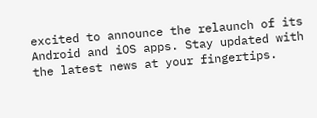excited to announce the relaunch of its Android and iOS apps. Stay updated with the latest news at your fingertips.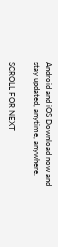Android and iOS Download now and stay updated, anytime, anywhere.

SCROLL FOR NEXT